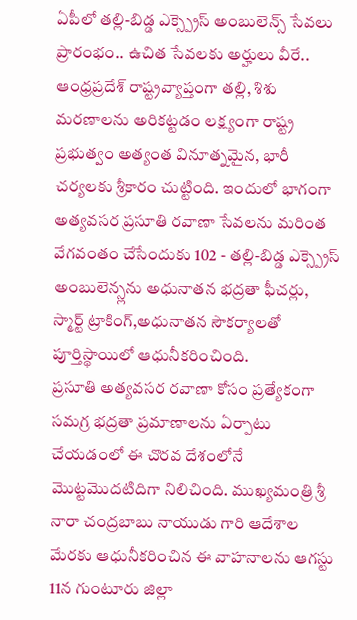ఏపీలో తల్లి-బిడ్డ ఎక్స్ప్రెస్ అంబులెన్స్ సేవలు ప్రారంభం.. ఉచిత సేవలకు అర్హులు వీరే..
ఆంధ్రప్రదేశ్ రాష్ట్రవ్యాప్తంగా తల్లి, శిశు మరణాలను అరికట్టడం లక్ష్యంగా రాష్ట్ర ప్రభుత్వం అత్యంత వినూత్నమైన, భారీ చర్యలకు శ్రీకారం చుట్టింది. ఇందులో భాగంగా అత్యవసర ప్రసూతి రవాణా సేవలను మరింత వేగవంతం చేసేందుకు 102 - తల్లి-బిడ్డ ఎక్స్ప్రెస్ అంబులెన్స్లను అధునాతన భద్రతా ఫీచర్లు, స్మార్ట్ ట్రాకింగ్,అధునాతన సౌకర్యాలతో పూర్తిస్థాయిలో ఆధునీకరించింది.
ప్రసూతి అత్యవసర రవాణా కోసం ప్రత్యేకంగా సమగ్ర భద్రతా ప్రమాణాలను ఏర్పాటు చేయడంలో ఈ చొరవ దేశంలోనే మొట్టమొదటిదిగా నిలిచింది. ముఖ్యమంత్రి శ్రీ నారా చంద్రబాబు నాయుడు గారి ఆదేశాల మేరకు ఆధునీకరించిన ఈ వాహనాలను ఆగస్టు 11న గుంటూరు జిల్లా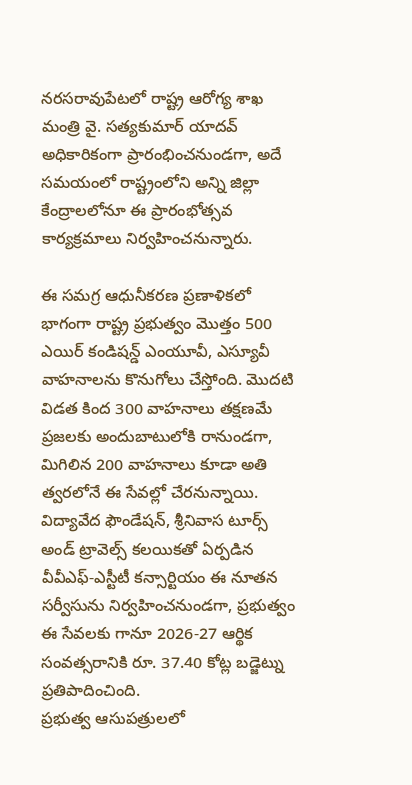నరసరావుపేటలో రాష్ట్ర ఆరోగ్య శాఖ మంత్రి వై. సత్యకుమార్ యాదవ్ అధికారికంగా ప్రారంభించనుండగా, అదే సమయంలో రాష్ట్రంలోని అన్ని జిల్లా కేంద్రాలలోనూ ఈ ప్రారంభోత్సవ కార్యక్రమాలు నిర్వహించనున్నారు.

ఈ సమగ్ర ఆధునీకరణ ప్రణాళికలో భాగంగా రాష్ట్ర ప్రభుత్వం మొత్తం 500 ఎయిర్ కండిషన్డ్ ఎంయూవీ, ఎస్యూవీ వాహనాలను కొనుగోలు చేస్తోంది. మొదటి విడత కింద 300 వాహనాలు తక్షణమే ప్రజలకు అందుబాటులోకి రానుండగా, మిగిలిన 200 వాహనాలు కూడా అతి త్వరలోనే ఈ సేవల్లో చేరనున్నాయి. విద్యావేద ఫౌండేషన్, శ్రీనివాస టూర్స్ అండ్ ట్రావెల్స్ కలయికతో ఏర్పడిన వీవీఎఫ్-ఎస్టీటీ కన్సార్టియం ఈ నూతన సర్వీసును నిర్వహించనుండగా, ప్రభుత్వం ఈ సేవలకు గానూ 2026-27 ఆర్థిక సంవత్సరానికి రూ. 37.40 కోట్ల బడ్జెట్ను ప్రతిపాదించింది.
ప్రభుత్వ ఆసుపత్రులలో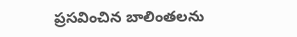ప్రసవించిన బాలింతలను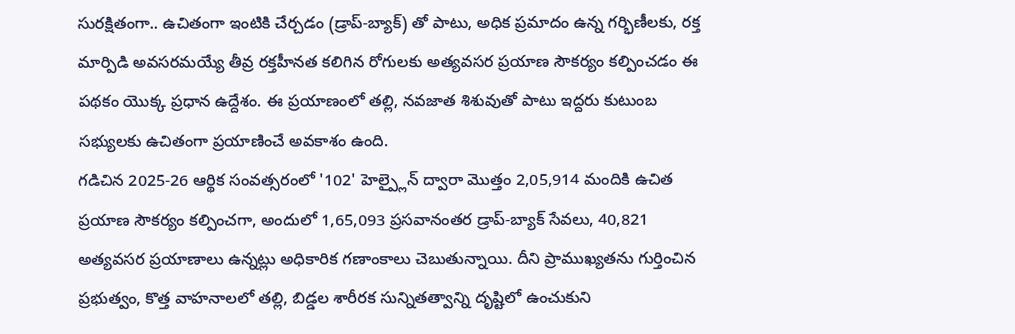సురక్షితంగా.. ఉచితంగా ఇంటికి చేర్చడం (డ్రాప్-బ్యాక్) తో పాటు, అధిక ప్రమాదం ఉన్న గర్భిణీలకు, రక్త మార్పిడి అవసరమయ్యే తీవ్ర రక్తహీనత కలిగిన రోగులకు అత్యవసర ప్రయాణ సౌకర్యం కల్పించడం ఈ పథకం యొక్క ప్రధాన ఉద్దేశం. ఈ ప్రయాణంలో తల్లి, నవజాత శిశువుతో పాటు ఇద్దరు కుటుంబ సభ్యులకు ఉచితంగా ప్రయాణించే అవకాశం ఉంది.
గడిచిన 2025-26 ఆర్థిక సంవత్సరంలో '102' హెల్ప్లైన్ ద్వారా మొత్తం 2,05,914 మందికి ఉచిత ప్రయాణ సౌకర్యం కల్పించగా, అందులో 1,65,093 ప్రసవానంతర డ్రాప్-బ్యాక్ సేవలు, 40,821 అత్యవసర ప్రయాణాలు ఉన్నట్లు అధికారిక గణాంకాలు చెబుతున్నాయి. దీని ప్రాముఖ్యతను గుర్తించిన ప్రభుత్వం, కొత్త వాహనాలలో తల్లి, బిడ్డల శారీరక సున్నితత్వాన్ని దృష్టిలో ఉంచుకుని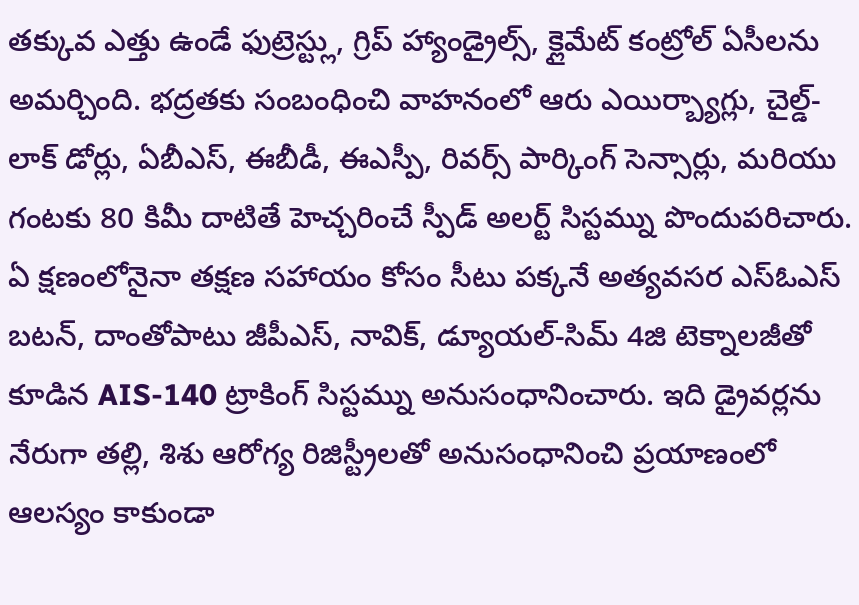తక్కువ ఎత్తు ఉండే ఫుట్రెస్ట్లు, గ్రిప్ హ్యాండ్రైల్స్, క్లైమేట్ కంట్రోల్ ఏసీలను అమర్చింది. భద్రతకు సంబంధించి వాహనంలో ఆరు ఎయిర్బ్యాగ్లు, చైల్డ్-లాక్ డోర్లు, ఏబీఎస్, ఈబీడీ, ఈఎస్పీ, రివర్స్ పార్కింగ్ సెన్సార్లు, మరియు గంటకు 80 కిమీ దాటితే హెచ్చరించే స్పీడ్ అలర్ట్ సిస్టమ్ను పొందుపరిచారు.
ఏ క్షణంలోనైనా తక్షణ సహాయం కోసం సీటు పక్కనే అత్యవసర ఎస్ఓఎస్ బటన్, దాంతోపాటు జీపీఎస్, నావిక్, డ్యూయల్-సిమ్ 4జి టెక్నాలజీతో కూడిన AIS-140 ట్రాకింగ్ సిస్టమ్ను అనుసంధానించారు. ఇది డ్రైవర్లను నేరుగా తల్లి, శిశు ఆరోగ్య రిజిస్ట్రీలతో అనుసంధానించి ప్రయాణంలో ఆలస్యం కాకుండా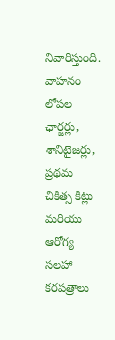నివారిస్తుంది. వాహనం లోపల ఛార్జర్లు, శానిటైజర్లు, ప్రథమ చికిత్స కిట్లు మరియు ఆరోగ్య సలహా కరపత్రాలు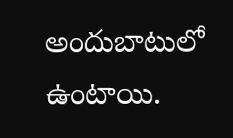అందుబాటులో ఉంటాయి.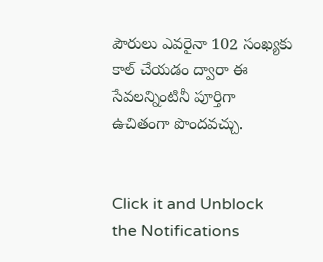పౌరులు ఎవరైనా 102 సంఖ్యకు కాల్ చేయడం ద్వారా ఈ సేవలన్నింటినీ పూర్తిగా ఉచితంగా పొందవచ్చు.


Click it and Unblock the Notifications